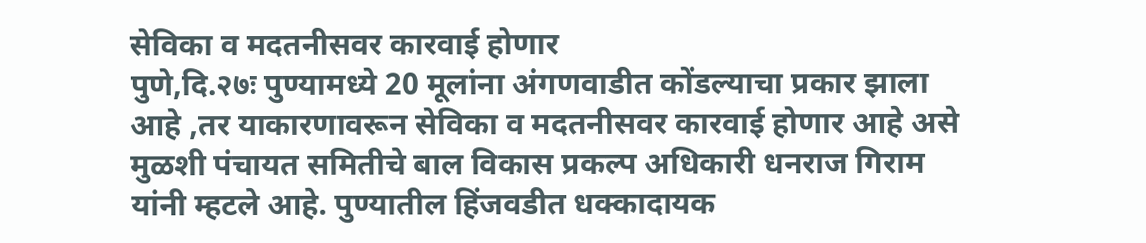सेविका व मदतनीसवर कारवाई होणार
पुणे,दि.२७ः पुण्यामध्ये 20 मूलांना अंगणवाडीत कोंडल्याचा प्रकार झाला आहे ,तर याकारणावरून सेविका व मदतनीसवर कारवाई होणार आहे असे मुळशी पंचायत समितीचे बाल विकास प्रकल्प अधिकारी धनराज गिराम यांनी म्हटले आहे. पुण्यातील हिंजवडीत धक्कादायक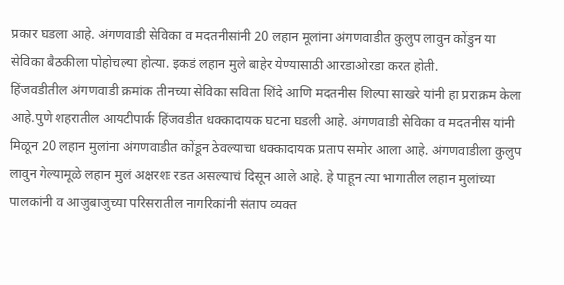प्रकार घडला आहे. अंगणवाडी सेविका व मदतनीसांनी 20 लहान मूलांना अंगणवाडीत कुलुप लावुन कोंडुन या सेविका बैठकीला पोहोचल्या होत्या. इकडं लहान मुले बाहेर येण्यासाठी आरडाओरडा करत होती.
हिंजवडीतील अंगणवाडी क्रमांक तीनच्या सेविका सविता शिंदे आणि मदतनीस शिल्पा साखरे यांनी हा प्रराक्रम केला आहे.पुणे शहरातील आयटीपार्क हिंजवडीत धक्कादायक घटना घडली आहे. अंगणवाडी सेविका व मदतनीस यांनी मिळून 20 लहान मुलांना अंगणवाडीत कोंडून ठेवल्याचा धक्कादायक प्रताप समोर आला आहे. अंगणवाडीला कुलुप लावुन गेल्यामूळे लहान मुलं अक्षरशः रडत असल्याचं दिसून आले आहे. हे पाहून त्या भागातील लहान मुलांच्या पालकांनी व आजुबाजुच्या परिसरातील नागरिकांनी संताप व्यक्त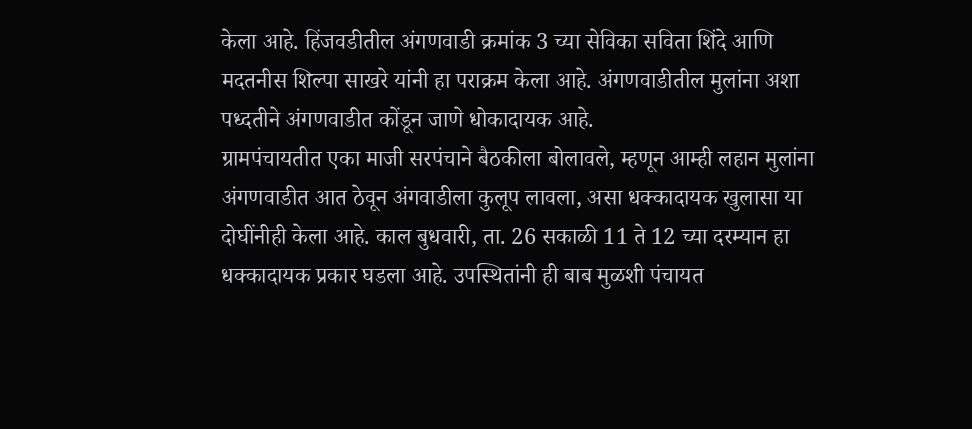केला आहे. हिंजवडीतील अंगणवाडी क्रमांक 3 च्या सेविका सविता शिंदे आणि मदतनीस शिल्पा साखरे यांनी हा पराक्रम केला आहे. अंगणवाडीतील मुलांना अशा पध्दतीने अंगणवाडीत कोंडून जाणे धोकादायक आहे.
ग्रामपंचायतीत एका माजी सरपंचाने बैठकीला बोलावले, म्हणून आम्ही लहान मुलांना अंगणवाडीत आत ठेवून अंगवाडीला कुलूप लावला, असा धक्कादायक खुलासा या दोघींनीही केला आहे. काल बुधवारी, ता. 26 सकाळी 11 ते 12 च्या दरम्यान हा धक्कादायक प्रकार घडला आहे. उपस्थितांनी ही बाब मुळशी पंचायत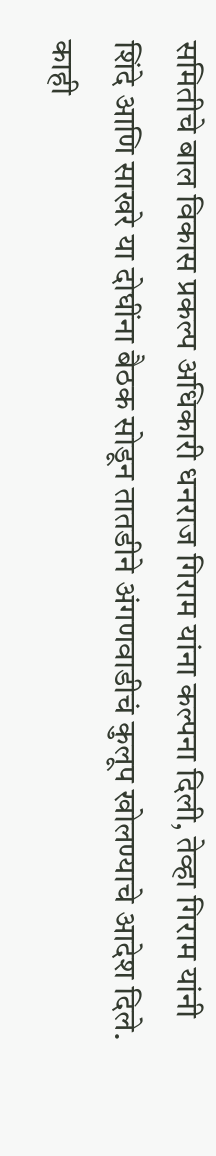समितीचे बाल विकास प्रकल्प अधिकारी धनराज गिराम यांना कल्पना दिली, तेव्हा गिराम यांनी शिंदे आणि साखरे या दोघींना बैठक सोडून तातडीने अंगणवाडीचं कुलूप खोलण्याचे आदेश दिले. काही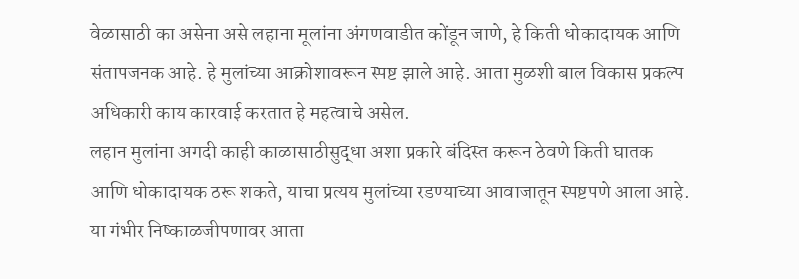वेळासाठी का असेना असे लहाना मूलांना अंगणवाडीत कोंडून जाणे, हे किती धोकादायक आणि संतापजनक आहे. हे मुलांच्या आक्रोशावरून स्पष्ट झाले आहे. आता मुळशी बाल विकास प्रकल्प अधिकारी काय कारवाई करतात हे महत्वाचे असेल.
लहान मुलांना अगदी काही काळासाठीसुद्धा अशा प्रकारे बंदिस्त करून ठेवणे किती घातक आणि धोकादायक ठरू शकते, याचा प्रत्यय मुलांच्या रडण्याच्या आवाजातून स्पष्टपणे आला आहे. या गंभीर निष्काळजीपणावर आता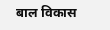बाल विकास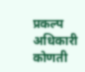प्रकल्प अधिकारी कोणती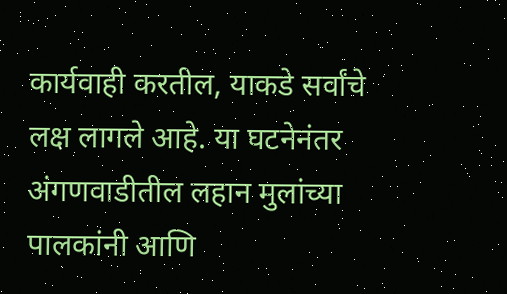कार्यवाही करतील, याकडे सर्वांचे लक्ष लागले आहे. या घटनेनंतर अंगणवाडीतील लहान मुलांच्या पालकांनी आणि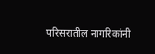परिसरातील नागरिकांनी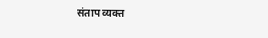संताप व्यक्त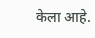केला आहे.